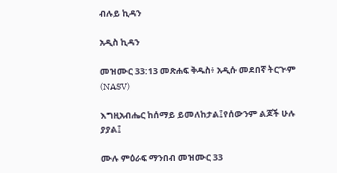ብሉይ ኪዳን

አዲስ ኪዳን

መዝሙር 33:13 መጽሐፍ ቅዱስ፥ አዲሱ መደበኛ ትርጒም (NASV)

እግዚአብሔር ከሰማይ ይመለከታል፤የሰውንም ልጆች ሁሉ ያያል፤

ሙሉ ምዕራፍ ማንበብ መዝሙር 33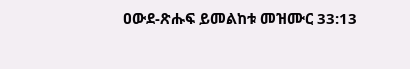ዐውደ-ጽሑፍ ይመልከቱ መዝሙር 33:13